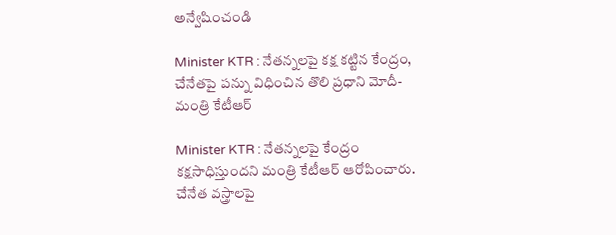అన్వేషించండి

Minister KTR : నేతన్నలపై కక్ష కట్టిన కేంద్రం, చేనేతపై పన్ను విధించిన తొలి ప్రధాని మోదీ- మంత్రి కేటీఆర్

Minister KTR : నేతన్నలపై కేంద్రం కక్షసాధిస్తుందని మంత్రి కేటీఆర్ ఆరోపించారు. చేనేత వస్త్రాలపై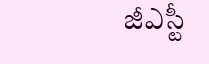జీఎస్టీ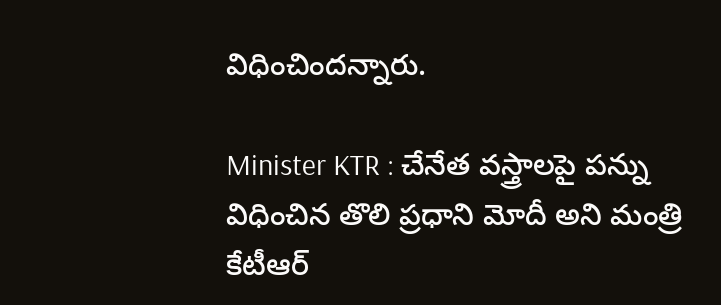విధించిందన్నారు.

Minister KTR : చేనేత వస్త్రాలపై పన్ను విధించిన తొలి ప్రధాని మోదీ అని మంత్రి కేటీఆర్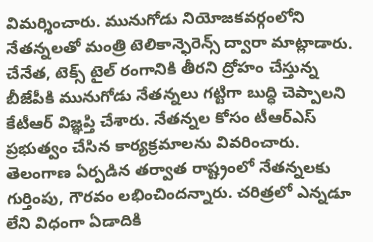విమర్శించారు. మునుగోడు నియోజకవర్గంలోని నేతన్నలతో మంత్రి టెలికాన్ఫెరెన్స్ ద్వారా మాట్లాడారు. చేనేత, టెక్స్ టైల్ రంగానికి తీరని ద్రోహం చేస్తున్న బీజేపీకి మునుగోడు నేతన్నలు గట్టిగా బుద్ధి చెప్పాలని కేటీఆర్ విజ్ఞప్తి చేశారు. నేతన్నల కోసం టీఆర్ఎస్ ప్రభుత్వం చేసిన కార్యక్రమాలను వివరించారు. తెలంగాణ ఏర్పడిన తర్వాత రాష్ట్రంలో నేతన్నలకు గుర్తింపు, గౌరవం లభించిందన్నారు. చరిత్రలో ఎన్నడూ లేని విధంగా ఏడాదికి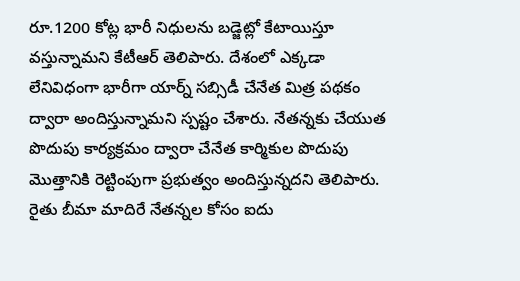రూ.1200 కోట్ల భారీ నిధులను బడ్జెట్లో కేటాయిస్తూ వస్తున్నామని కేటీఆర్ తెలిపారు. దేశంలో ఎక్కడా లేనివిధంగా భారీగా యార్న్ సబ్సిడీ చేనేత మిత్ర పథకం ద్వారా అందిస్తున్నామని స్పష్టం చేశారు. నేతన్నకు చేయుత పొదుపు కార్యక్రమం ద్వారా చేనేత కార్మికుల పొదుపు మొత్తానికి రెట్టింపుగా ప్రభుత్వం అందిస్తున్నదని తెలిపారు. రైతు బీమా మాదిరే నేతన్నల కోసం ఐదు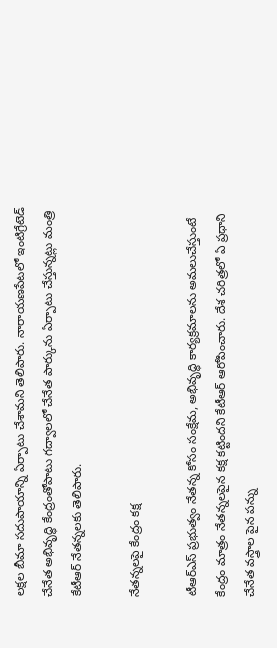లక్షల బీమా సదుపాయాన్ని ఏర్పాటు చేశామని తెలిపారు. నారాయణపేటలో ఇంటిగ్రేటెడ్ చేనేత అభివృద్ధి కేంద్రంతోపాటు గద్వాలలో చేనేత పార్కును ఏర్పాటు చేస్తున్నట్లు మంత్రి కేటీఆర్ నేతన్నలకు తెలిపారు.

నేతన్నలపై కేంద్రం కక్ష

టీఆర్ఎస్ ప్రభుత్వం నేతన్న కోసం సంక్షేమ, అభివృద్ధి కార్యక్రమాలను అమలుచేస్తుంటే కేంద్రం మాత్రం నేతన్నలపైన కక్ష కట్టిందని కేటీఆర్ ఆరోపించారు. దేశ చరిత్రలో ఏ ప్రధాని చేనేత వస్త్రాల పైన పన్ను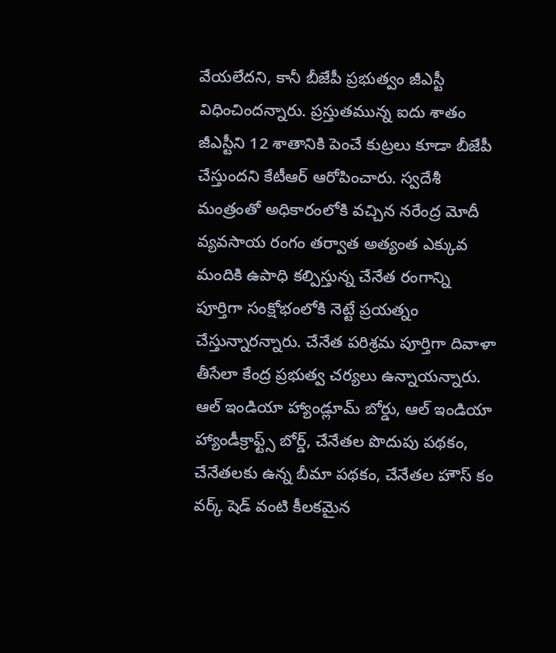వేయలేదని, కానీ బీజేపీ ప్రభుత్వం జీఎస్టీ విధించిందన్నారు. ప్రస్తుతమున్న ఐదు శాతం జీఎస్టీని 12 శాతానికి పెంచే కుట్రలు కూడా బీజేపీ చేస్తుందని కేటీఆర్ ఆరోపించారు. స్వదేశీ మంత్రంతో అధికారంలోకి వచ్చిన నరేంద్ర మోదీ వ్యవసాయ రంగం తర్వాత అత్యంత ఎక్కువ మందికి ఉపాధి కల్పిస్తున్న చేనేత రంగాన్ని పూర్తిగా సంక్షోభంలోకి నెట్టే ప్రయత్నం చేస్తున్నారన్నారు. చేనేత పరిశ్రమ పూర్తిగా దివాళా తీసేలా కేంద్ర ప్రభుత్వ చర్యలు ఉన్నాయన్నారు. ఆల్ ఇండియా హ్యాండ్లూమ్ బోర్డు, ఆల్ ఇండియా హ్యాండీక్రాఫ్ట్స్ బోర్డ్, చేనేతల పొదుపు పథకం, చేనేతలకు ఉన్న బీమా పథకం, చేనేతల హౌస్ కం వర్క్ షెడ్ వంటి కీలకమైన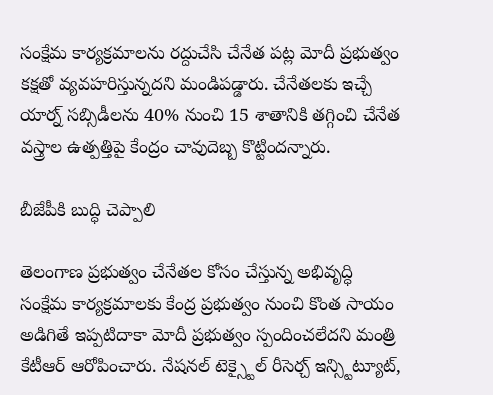సంక్షేమ కార్యక్రమాలను రద్దుచేసి చేనేత పట్ల మోదీ ప్రభుత్వం కక్షతో వ్యవహరిస్తున్నదని మండిపడ్డారు. చేనేతలకు ఇచ్చే యార్న్ సబ్సిడీలను 40% నుంచి 15 శాతానికి తగ్గించి చేనేత వస్త్రాల ఉత్పత్తిపై కేంద్రం చావుదెబ్బ కొట్టిందన్నారు.

బీజేపీకి బుద్ధి చెప్పాలి

తెలంగాణ ప్రభుత్వం చేనేతల కోసం చేస్తున్న అభివృద్ధి సంక్షేమ కార్యక్రమాలకు కేంద్ర ప్రభుత్వం నుంచి కొంత సాయం అడిగితే ఇప్పటిదాకా మోదీ ప్రభుత్వం స్పందించలేదని మంత్రి కేటీఆర్ ఆరోపించారు. నేషనల్ టెక్స్టైల్ రీసెర్చ్ ఇన్స్టిట్యూట్,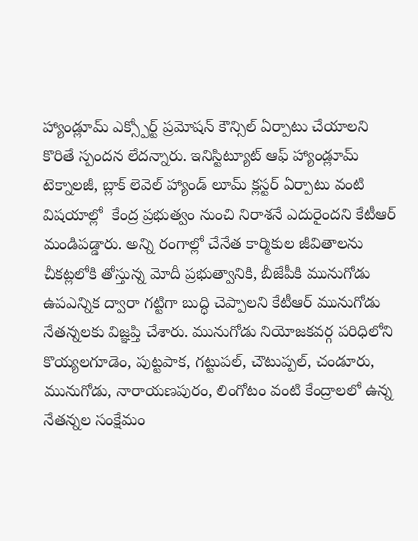హ్యాండ్లూమ్ ఎక్స్పోర్ట్ ప్రమోషన్ కౌన్సిల్ ఏర్పాటు చేయాలని కొరితే స్పందన లేదన్నారు. ఇనిస్టిట్యూట్ ఆఫ్ హ్యాండ్లూమ్ టెక్నాలజీ, బ్లాక్ లెవెల్ హ్యాండ్ లూమ్ క్లస్టర్ ఏర్పాటు వంటి విషయాల్లో  కేంద్ర ప్రభుత్వం నుంచి నిరాశనే ఎదురైందని కేటీఆర్ మండిపడ్డారు. అన్ని రంగాల్లో చేనేత కార్మికుల జీవితాలను చీకట్లలోకి తోస్తున్న మోదీ ప్రభుత్వానికి, బీజేపీకి మునుగోడు ఉపఎన్నిక ద్వారా గట్టిగా బుద్ధి చెప్పాలని కేటీఆర్ మునుగోడు నేతన్నలకు విజ్ఞప్తి చేశారు. మునుగోడు నియోజకవర్గ పరిధిలోని కొయ్యలగూడెం, పుట్టపాక, గట్టుపల్, చౌటుప్పల్, చండూరు, మునుగోడు, నారాయణపురం, లింగోటం వంటి కేంద్రాలలో ఉన్న నేతన్నల సంక్షేమం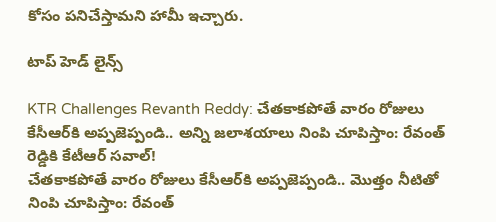కోసం పనిచేస్తామని హామీ ఇచ్చారు.

టాప్ హెడ్ లైన్స్

KTR Challenges Revanth Reddy: చేతకాకపోతే వారం రోజులు కేసీఆర్‌కి అప్పజెప్పండి.. అన్ని జలాశయాలు నింపి చూపిస్తాం: రేవంత్ రెడ్డికి కేటీఆర్ సవాల్!
చేతకాకపోతే వారం రోజులు కేసీఆర్‌కి అప్పజెప్పండి.. మొత్తం నీటితో నింపి చూపిస్తాం: రేవంత్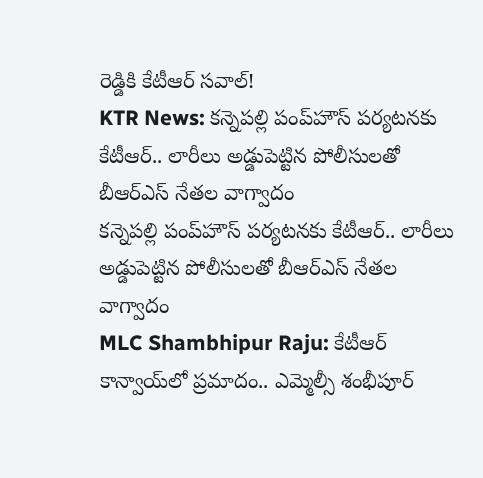రెడ్డికి కేటీఆర్ సవాల్!
KTR News: కన్నెపల్లి పంప్‌హౌస్‌ పర్యటనకు కేటీఆర్‌.. లారీలు అడ్డుపెట్టిన పోలీసులతో బీఆర్ఎస్ నేతల వాగ్వాదం
కన్నెపల్లి పంప్‌హౌస్‌ పర్యటనకు కేటీఆర్‌.. లారీలు అడ్డుపెట్టిన పోలీసులతో బీఆర్ఎస్ నేతల వాగ్వాదం
MLC Shambhipur Raju: కేటీఆర్ కాన్వాయ్‌లో ప్రమాదం.. ఎమ్మెల్సీ శంభీపూర్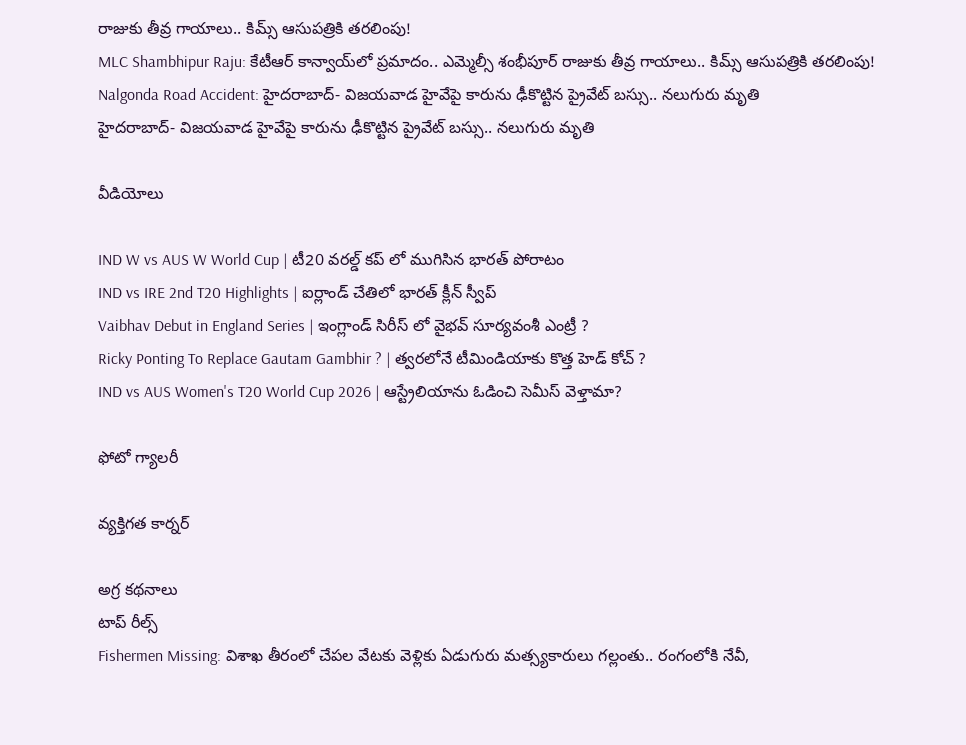రాజుకు తీవ్ర గాయాలు.. కిమ్స్ ఆసుపత్రికి తరలింపు!
MLC Shambhipur Raju: కేటీఆర్ కాన్వాయ్‌లో ప్రమాదం.. ఎమ్మెల్సీ శంభీపూర్ రాజుకు తీవ్ర గాయాలు.. కిమ్స్ ఆసుపత్రికి తరలింపు!
Nalgonda Road Accident: హైదరాబాద్- విజయవాడ హైవేపై కారును ఢీకొట్టిన ప్రైవేట్ బస్సు.. నలుగురు మృతి
హైదరాబాద్- విజయవాడ హైవేపై కారును ఢీకొట్టిన ప్రైవేట్ బస్సు.. నలుగురు మృతి

వీడియోలు

IND W vs AUS W World Cup | టీ20 వరల్డ్ కప్ లో ముగిసిన భారత్ పోరాటం
IND vs IRE 2nd T20 Highlights | ఐర్లాండ్ చేతిలో భారత్ క్లీన్ స్వీప్
Vaibhav Debut in England Series | ఇంగ్లాండ్ సిరీస్ లో వైభవ్ సూర్యవంశీ ఎంట్రీ ?
Ricky Ponting To Replace Gautam Gambhir ? | త్వరలోనే టీమిండియాకు కొత్త హెడ్ కోచ్ ?
IND vs AUS Women's T20 World Cup 2026 | ఆస్ట్రేలియాను ఓడించి సెమీస్ వెళ్తామా?

ఫోటో గ్యాలరీ

వ్యక్తిగత కార్నర్

అగ్ర కథనాలు
టాప్ రీల్స్
Fishermen Missing: విశాఖ తీరంలో చేపల వేటకు వెళ్లికు ఏడుగురు మత్స్యకారులు గల్లంతు.. రంగంలోకి నేవీ,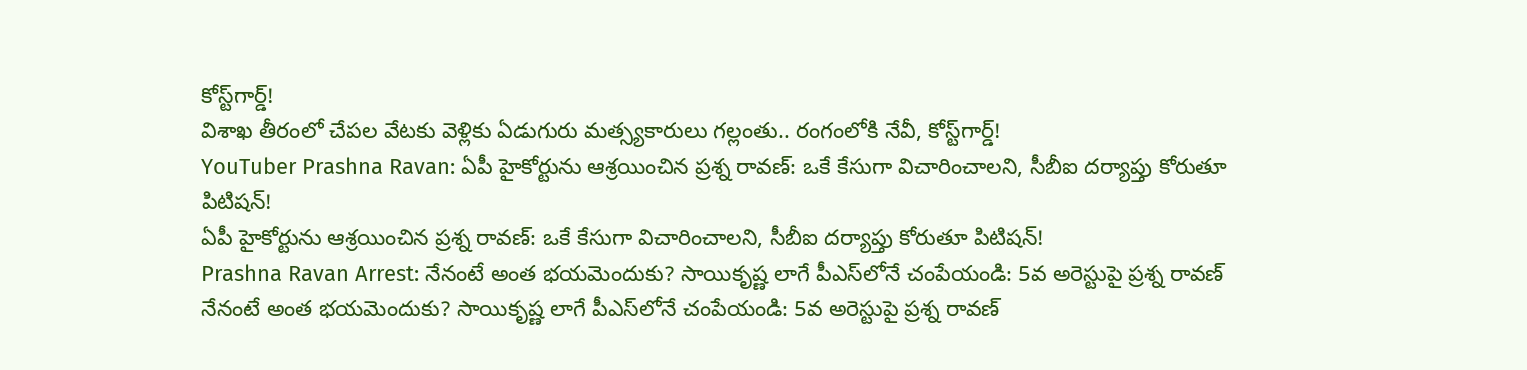కోస్ట్‌గార్డ్!
విశాఖ తీరంలో చేపల వేటకు వెళ్లికు ఏడుగురు మత్స్యకారులు గల్లంతు.. రంగంలోకి నేవీ, కోస్ట్‌గార్డ్!
YouTuber Prashna Ravan: ఏపీ హైకోర్టును ఆశ్రయించిన ప్రశ్న రావణ్: ఒకే కేసుగా విచారించాలని, సీబీఐ దర్యాప్తు కోరుతూ పిటిషన్!
ఏపీ హైకోర్టును ఆశ్రయించిన ప్రశ్న రావణ్: ఒకే కేసుగా విచారించాలని, సీబీఐ దర్యాప్తు కోరుతూ పిటిషన్!
Prashna Ravan Arrest: నేనంటే అంత భయమెందుకు? సాయికృష్ణ లాగే పీఎస్‌లోనే చంపేయండి: 5వ అరెస్టుపై ప్రశ్న రావణ్
నేనంటే అంత భయమెందుకు? సాయికృష్ణ లాగే పీఎస్‌లోనే చంపేయండి: 5వ అరెస్టుపై ప్రశ్న రావణ్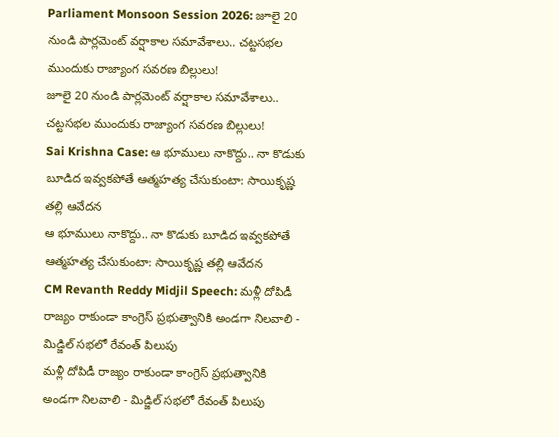Parliament Monsoon Session 2026: జూలై 20 నుండి పార్లమెంట్ వర్షాకాల సమావేశాలు.. చట్టసభల ముందుకు రాజ్యాంగ సవరణ బిల్లులు!
జూలై 20 నుండి పార్లమెంట్ వర్షాకాల సమావేశాలు.. చట్టసభల ముందుకు రాజ్యాంగ సవరణ బిల్లులు!
Sai Krishna Case: ఆ భూములు నాకొద్దు.. నా కొడుకు బూడిద ఇవ్వకపోతే ఆత్మహత్య చేసుకుంటా: సాయికృష్ణ తల్లి ఆవేదన
ఆ భూములు నాకొద్దు.. నా కొడుకు బూడిద ఇవ్వకపోతే ఆత్మహత్య చేసుకుంటా: సాయికృష్ణ తల్లి ఆవేదన
CM Revanth Reddy Midjil Speech: మళ్లీ దోపిడీ రాజ్యం రాకుండా కాంగ్రెస్ ప్రభుత్వానికి అండగా నిలవాలి - మిడ్జిల్ సభలో రేవంత్ పిలుపు
మళ్లీ దోపిడీ రాజ్యం రాకుండా కాంగ్రెస్ ప్రభుత్వానికి అండగా నిలవాలి - మిడ్జిల్ సభలో రేవంత్ పిలుపు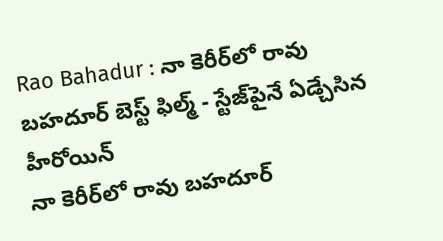Rao Bahadur : నా కెరీర్‌లో రావు బహదూర్ బెస్ట్ ఫిల్మ్ - స్టేజ్‌పైనే ఏడ్చేసిన హీరోయిన్
నా కెరీర్‌లో రావు బహదూర్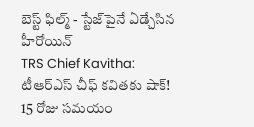బెస్ట్ ఫిల్మ్ - స్టేజ్‌పైనే ఏడ్చేసిన హీరోయిన్
TRS Chief Kavitha: టీఆర్‌ఎస్‌ చీఫ్‌ కవితకు షాక్‌! 15 రోజు సమయం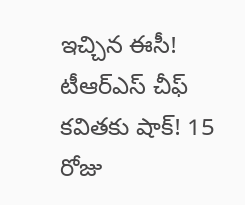ఇచ్చిన ఈసీ!
టీఆర్‌ఎస్‌ చీఫ్‌ కవితకు షాక్‌! 15 రోజు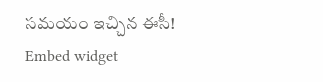సమయం ఇచ్చిన ఈసీ!
Embed widget